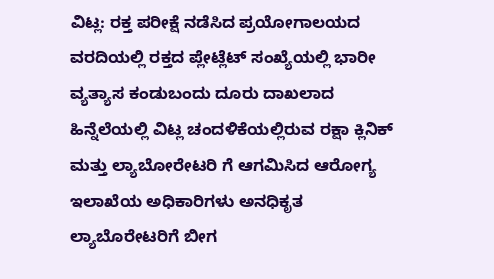ವಿಟ್ಲ: ರಕ್ತ ಪರೀಕ್ಷೆ ನಡೆಸಿದ ಪ್ರಯೋಗಾಲಯದ ವರದಿಯಲ್ಲಿ ರಕ್ತದ ಪ್ಲೇಟ್ಲೆಟ್ ಸಂಖ್ಯೆಯಲ್ಲಿ ಭಾರೀ ವ್ಯತ್ಯಾಸ ಕಂಡುಬಂದು ದೂರು ದಾಖಲಾದ ಹಿನ್ನೆಲೆಯಲ್ಲಿ ವಿಟ್ಲ ಚಂದಳಿಕೆಯಲ್ಲಿರುವ ರಕ್ಷಾ ಕ್ಲಿನಿಕ್ ಮತ್ತು ಲ್ಯಾಬೋರೇಟರಿ ಗೆ ಆಗಮಿಸಿದ ಆರೋಗ್ಯ ಇಲಾಖೆಯ ಅಧಿಕಾರಿಗಳು ಅನಧಿಕೃತ ಲ್ಯಾಬೊರೇಟರಿಗೆ ಬೀಗ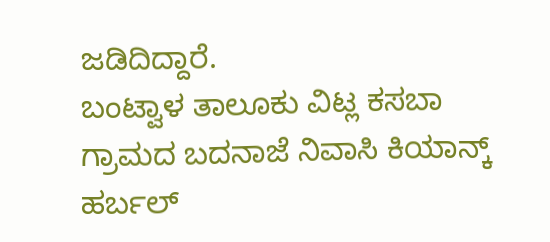ಜಡಿದಿದ್ದಾರೆ.
ಬಂಟ್ವಾಳ ತಾಲೂಕು ವಿಟ್ಲ ಕಸಬಾ ಗ್ರಾಮದ ಬದನಾಜೆ ನಿವಾಸಿ ಕಿಯಾನ್ಕ್ ಹರ್ಬಲ್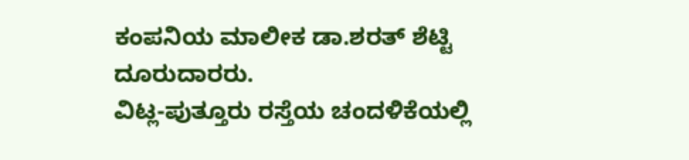ಕಂಪನಿಯ ಮಾಲೀಕ ಡಾ.ಶರತ್ ಶೆಟ್ಟಿ ದೂರುದಾರರು.
ವಿಟ್ಲ-ಪುತ್ತೂರು ರಸ್ತೆಯ ಚಂದಳಿಕೆಯಲ್ಲಿ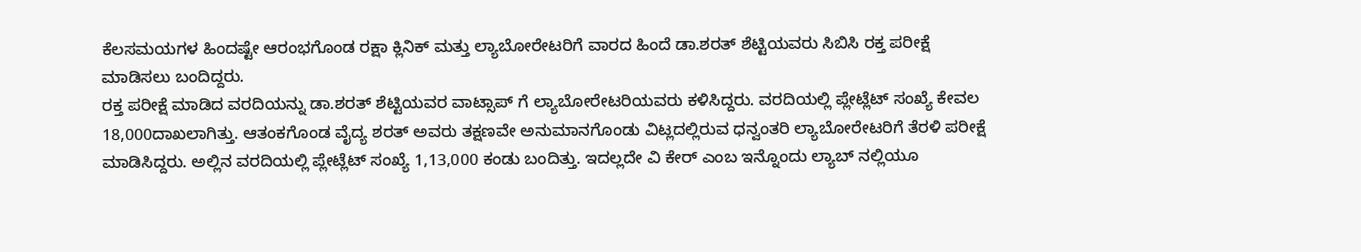ಕೆಲಸಮಯಗಳ ಹಿಂದಷ್ಟೇ ಆರಂಭಗೊಂಡ ರಕ್ಷಾ ಕ್ಲಿನಿಕ್ ಮತ್ತು ಲ್ಯಾಬೋರೇಟರಿಗೆ ವಾರದ ಹಿಂದೆ ಡಾ.ಶರತ್ ಶೆಟ್ಟಿಯವರು ಸಿಬಿಸಿ ರಕ್ತ ಪರೀಕ್ಷೆ ಮಾಡಿಸಲು ಬಂದಿದ್ದರು.
ರಕ್ತ ಪರೀಕ್ಷೆ ಮಾಡಿದ ವರದಿಯನ್ನು ಡಾ.ಶರತ್ ಶೆಟ್ಟಿಯವರ ವಾಟ್ಸಾಪ್ ಗೆ ಲ್ಯಾಬೋರೇಟರಿಯವರು ಕಳಿಸಿದ್ದರು. ವರದಿಯಲ್ಲಿ ಪ್ಲೇಟ್ಲೆಟ್ ಸಂಖ್ಯೆ ಕೇವಲ 18,000ದಾಖಲಾಗಿತ್ತು. ಆತಂಕಗೊಂಡ ವೈದ್ಯ ಶರತ್ ಅವರು ತಕ್ಷಣವೇ ಅನುಮಾನಗೊಂಡು ವಿಟ್ಲದಲ್ಲಿರುವ ಧನ್ವಂತರಿ ಲ್ಯಾಬೋರೇಟರಿಗೆ ತೆರಳಿ ಪರೀಕ್ಷೆ ಮಾಡಿಸಿದ್ದರು. ಅಲ್ಲಿನ ವರದಿಯಲ್ಲಿ ಪ್ಲೇಟ್ಲೆಟ್ ಸಂಖ್ಯೆ 1,13,000 ಕಂಡು ಬಂದಿತ್ತು. ಇದಲ್ಲದೇ ವಿ ಕೇರ್ ಎಂಬ ಇನ್ನೊಂದು ಲ್ಯಾಬ್ ನಲ್ಲಿಯೂ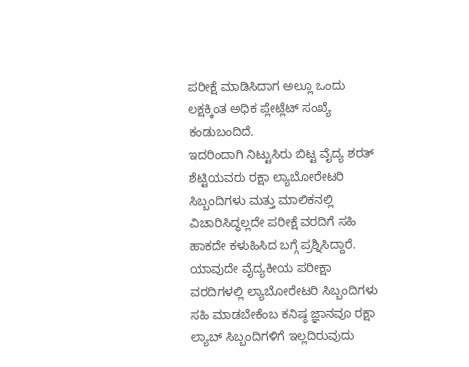ಪರೀಕ್ಷೆ ಮಾಡಿಸಿದಾಗ ಅಲ್ಲೂ ಒಂದು ಲಕ್ಷಕ್ಕಿಂತ ಅಧಿಕ ಪ್ಲೇಟ್ಲೆಟ್ ಸಂಖ್ಯೆ ಕಂಡುಬಂದಿದೆ.
ಇದರಿಂದಾಗಿ ನಿಟ್ಟುಸಿರು ಬಿಟ್ಟ ವೈದ್ಯ ಶರತ್ ಶೆಟ್ಟಿಯವರು ರಕ್ಷಾ ಲ್ಯಾಬೋರೇಟರಿ ಸಿಬ್ಬಂದಿಗಳು ಮತ್ತು ಮಾಲಿಕನಲ್ಲಿ ವಿಚಾರಿಸಿದ್ಧಲ್ಲದೇ ಪರೀಕ್ಷೆ ವರದಿಗೆ ಸಹಿ ಹಾಕದೇ ಕಳುಹಿಸಿದ ಬಗ್ಗೆ ಪ್ರಶ್ನಿಸಿದ್ದಾರೆ.
ಯಾವುದೇ ವೈದ್ಯಕೀಯ ಪರೀಕ್ಷಾ ವರದಿಗಳಲ್ಲಿ ಲ್ಯಾಬೋರೇಟರಿ ಸಿಬ್ಬಂದಿಗಳು ಸಹಿ ಮಾಡಬೇಕೆಂಬ ಕನಿಷ್ಠ ಜ್ಞಾನವೂ ರಕ್ಷಾ ಲ್ಯಾಬ್ ಸಿಬ್ಬಂದಿಗಳಿಗೆ ಇಲ್ಲದಿರುವುದು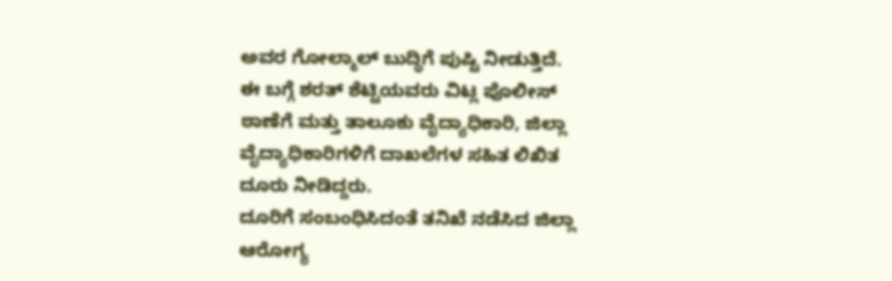ಅವರ ಗೋಲ್ಮಾಲ್ ಬುದ್ಧಿಗೆ ಪುಷ್ಟಿ ನೀಡುತ್ತಿದೆ.
ಈ ಬಗ್ಗೆ ಶರತ್ ಶೆಟ್ಟಿಯವರು ವಿಟ್ಲ ಪೊಲೀಸ್ ಠಾಣೆಗೆ ಮತ್ತು ತಾಲೂಕು ವೈದ್ಯಾಧಿಕಾರಿ, ಜಿಲ್ಲಾ ವೈದ್ಯಾಧಿಕಾರಿಗಳಿಗೆ ದಾಖಲೆಗಳ ಸಹಿತ ಲಿಖಿತ ದೂರು ನೀಡಿದ್ದರು.
ದೂರಿಗೆ ಸಂಬಂಧಿಸಿದಂತೆ ತನಿಖೆ ನಡೆಸಿದ ಜಿಲ್ಲಾ ಆರೋಗ್ಯ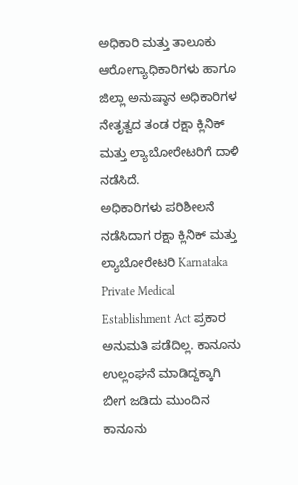ಅಧಿಕಾರಿ ಮತ್ತು ತಾಲೂಕು ಆರೋಗ್ಯಾಧಿಕಾರಿಗಳು ಹಾಗೂ ಜಿಲ್ಲಾ ಅನುಷ್ಠಾನ ಅಧಿಕಾರಿಗಳ ನೇತೃತ್ವದ ತಂಡ ರಕ್ಷಾ ಕ್ಲಿನಿಕ್ ಮತ್ತು ಲ್ಯಾಬೋರೇಟರಿಗೆ ದಾಳಿ ನಡೆಸಿದೆ.
ಅಧಿಕಾರಿಗಳು ಪರಿಶೀಲನೆ ನಡೆಸಿದಾಗ ರಕ್ಷಾ ಕ್ಲಿನಿಕ್ ಮತ್ತು ಲ್ಯಾಬೋರೇಟರಿ Karnataka Private Medical Establishment Act ಪ್ರಕಾರ ಅನುಮತಿ ಪಡೆದಿಲ್ಲ. ಕಾನೂನು ಉಲ್ಲಂಘನೆ ಮಾಡಿದ್ದಕ್ಕಾಗಿ ಬೀಗ ಜಡಿದು ಮುಂದಿನ ಕಾನೂನು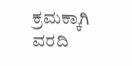ಕ್ರಮಕ್ಕಾಗಿ ವರದಿ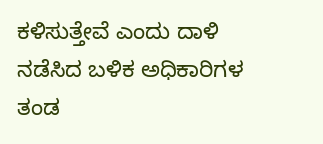ಕಳಿಸುತ್ತೇವೆ ಎಂದು ದಾಳಿ ನಡೆಸಿದ ಬಳಿಕ ಅಧಿಕಾರಿಗಳ ತಂಡ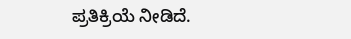ಪ್ರತಿಕ್ರಿಯೆ ನೀಡಿದೆ.